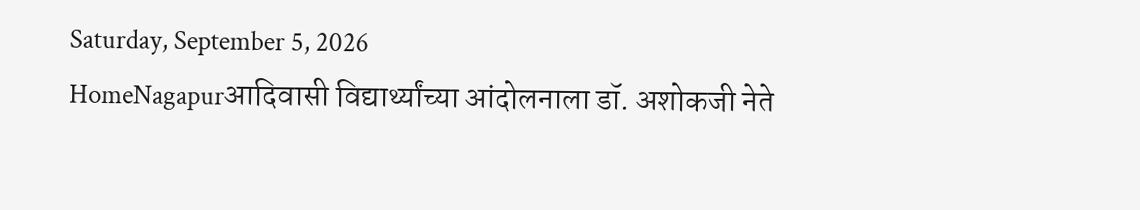Saturday, September 5, 2026
HomeNagapurआदिवासी विद्यार्थ्यांच्या आंदोलनाला डॉ. अशोकजी नेते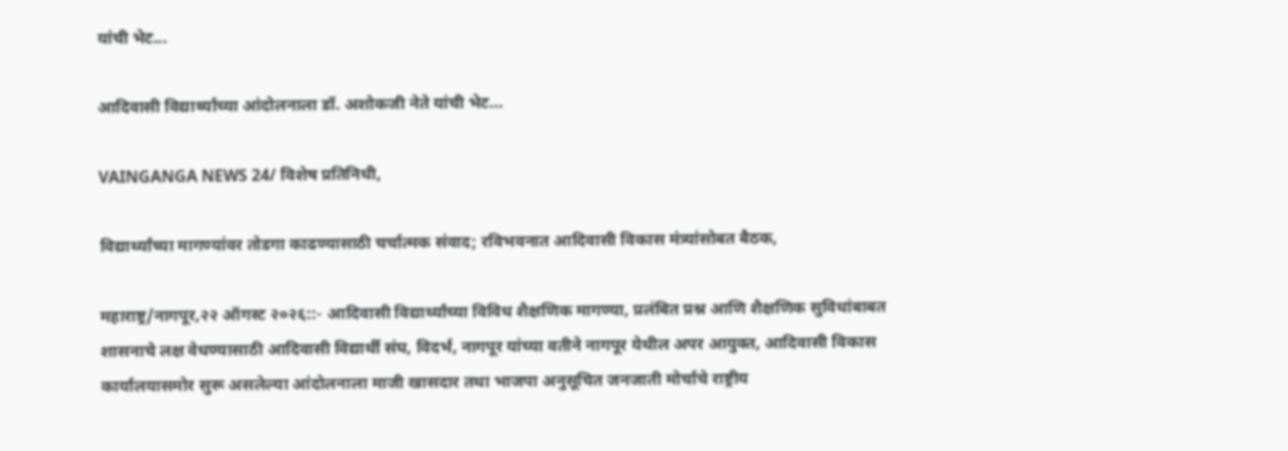यांची भेट...

आदिवासी विद्यार्थ्यांच्या आंदोलनाला डॉ. अशोकजी नेते यांची भेट…

VAINGANGA NEWS 24/ विशेष प्रतिनिधी,

विद्यार्थ्यांच्या मागण्यांवर तोडगा काढण्यासाठी चर्चात्मक संवाद; रविभवनात आदिवासी विकास मंत्र्यांसोबत बैठक,

महाराष्ट्र/नागपूर,२२ ऑगस्ट २०२६::- आदिवासी विद्यार्थ्यांच्या विविध शैक्षणिक मागण्या, प्रलंबित प्रश्न आणि शैक्षणिक सुविधांबाबत शासनाचे लक्ष वेधण्यासाठी आदिवासी विद्यार्थी संघ, विदर्भ, नागपूर यांच्या वतीने नागपूर येथील अपर आयुक्त, आदिवासी विकास कार्यालयासमोर सुरू असलेल्या आंदोलनाला माजी खासदार तथा भाजपा अनुसूचित जनजाती मोर्चाचे राष्ट्रीय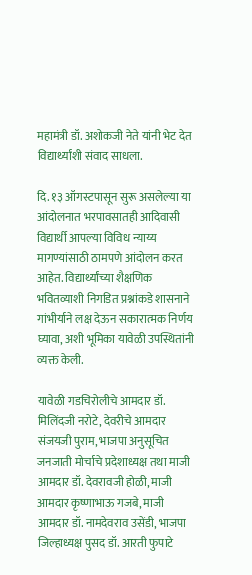महामंत्री डॉ. अशोकजी नेते यांनी भेट देत विद्यार्थ्यांशी संवाद साधला.

दि. १३ ऑगस्टपासून सुरू असलेल्या या आंदोलनात भरपावसातही आदिवासी विद्यार्थी आपल्या विविध न्याय्य मागण्यांसाठी ठामपणे आंदोलन करत आहेत. विद्यार्थ्यांच्या शैक्षणिक भवितव्याशी निगडित प्रश्नांकडे शासनाने गांभीर्याने लक्ष देऊन सकारात्मक निर्णय घ्यावा, अशी भूमिका यावेळी उपस्थितांनी व्यक्त केली.

यावेळी गडचिरोलीचे आमदार डॉ. मिलिंदजी नरोटे, देवरीचे आमदार संजयजी पुराम, भाजपा अनुसूचित जनजाती मोर्चाचे प्रदेशाध्यक्ष तथा माजी आमदार डॉ. देवरावजी होळी, माजी आमदार कृष्णाभाऊ गजबे, माजी आमदार डॉ. नामदेवराव उसेंडी, भाजपा जिल्हाध्यक्ष पुसद डॉ. आरती फुपाटे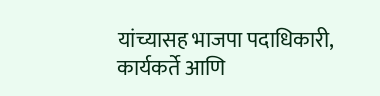यांच्यासह भाजपा पदाधिकारी, कार्यकर्ते आणि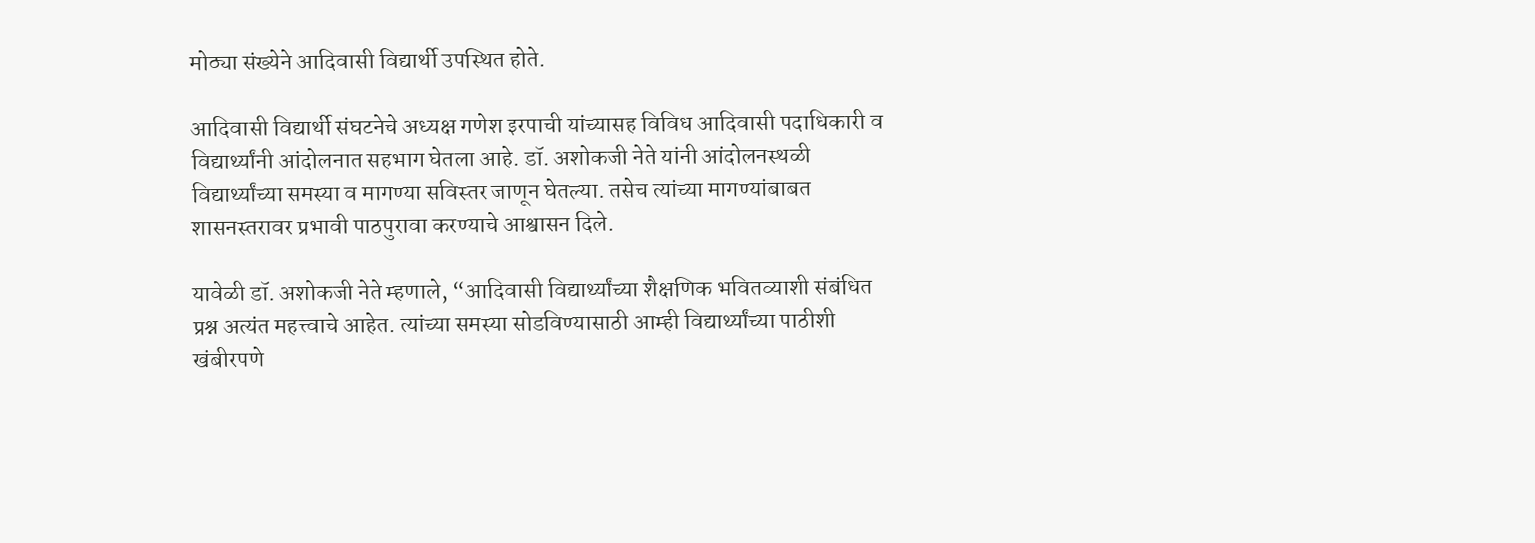मोठ्या संख्येने आदिवासी विद्यार्थी उपस्थित होते.

आदिवासी विद्यार्थी संघटनेचे अध्यक्ष गणेश इरपाची यांच्यासह विविध आदिवासी पदाधिकारी व विद्यार्थ्यांनी आंदोलनात सहभाग घेतला आहे. डॉ. अशोकजी नेते यांनी आंदोलनस्थळी विद्यार्थ्यांच्या समस्या व मागण्या सविस्तर जाणून घेतल्या. तसेच त्यांच्या मागण्यांबाबत शासनस्तरावर प्रभावी पाठपुरावा करण्याचे आश्वासन दिले.

यावेळी डॉ. अशोकजी नेते म्हणाले, “आदिवासी विद्यार्थ्यांच्या शैक्षणिक भवितव्याशी संबंधित प्रश्न अत्यंत महत्त्वाचे आहेत. त्यांच्या समस्या सोडविण्यासाठी आम्ही विद्यार्थ्यांच्या पाठीशी खंबीरपणे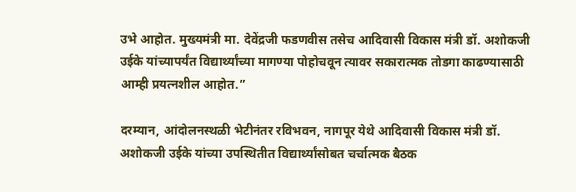उभे आहोत. मुख्यमंत्री मा. देवेंद्रजी फडणवीस तसेच आदिवासी विकास मंत्री डॉ. अशोकजी उईके यांच्यापर्यंत विद्यार्थ्यांच्या मागण्या पोहोचवून त्यावर सकारात्मक तोडगा काढण्यासाठी आम्ही प्रयत्नशील आहोत.”

दरम्यान, आंदोलनस्थळी भेटीनंतर रविभवन, नागपूर येथे आदिवासी विकास मंत्री डॉ. अशोकजी उईके यांच्या उपस्थितीत विद्यार्थ्यांसोबत चर्चात्मक बैठक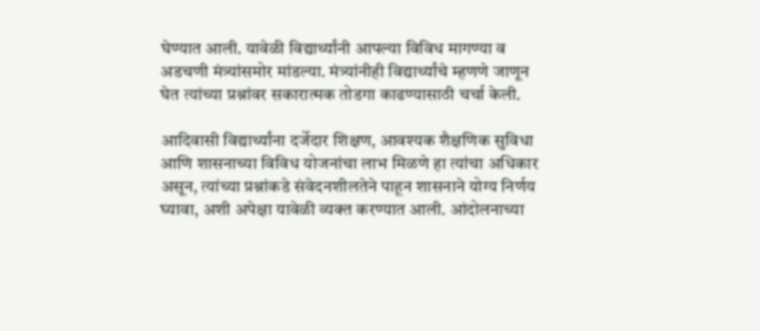घेण्यात आली. यावेळी विद्यार्थ्यांनी आपल्या विविध मागण्या व अडचणी मंत्र्यांसमोर मांडल्या. मंत्र्यांनीही विद्यार्थ्यांचे म्हणणे जाणून घेत त्यांच्या प्रश्नांवर सकारात्मक तोडगा काढण्यासाठी चर्चा केली.

आदिवासी विद्यार्थ्यांना दर्जेदार शिक्षण, आवश्यक शैक्षणिक सुविधा आणि शासनाच्या विविध योजनांचा लाभ मिळणे हा त्यांचा अधिकार असून, त्यांच्या प्रश्नांकडे संवेदनशीलतेने पाहून शासनाने योग्य निर्णय घ्यावा, अशी अपेक्षा यावेळी व्यक्त करण्यात आली. आंदोलनाच्या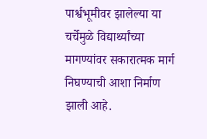पार्श्वभूमीवर झालेल्या या चर्चेमुळे विद्यार्थ्यांच्या मागण्यांवर सकारात्मक मार्ग निघण्याची आशा निर्माण झाली आहे.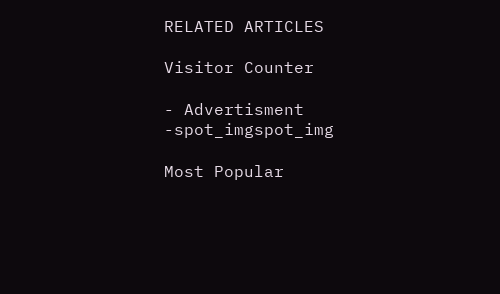RELATED ARTICLES

Visitor Counter

- Advertisment -spot_imgspot_img

Most Popular